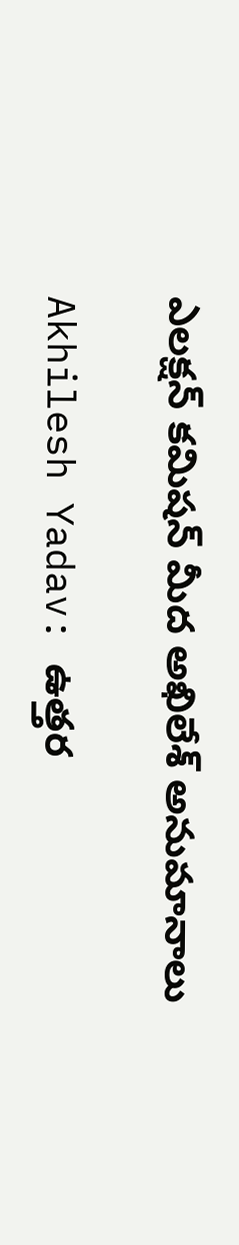ఎలక్షన్ కమిషన్ మీద అఖిలేశ్ అనుమానాలు

Akhilesh Yadav: ఉత్తర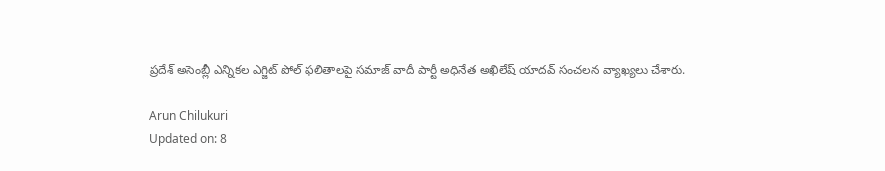ప్రదేశ్ అసెంబ్లీ ఎన్నికల ఎగ్జిట్ పోల్ ఫలితాలపై సమాజ్ వాదీ పార్టీ అధినేత అఖిలేష్ యాదవ్ సంచలన వ్యాఖ్యలు చేశారు.

Arun Chilukuri
Updated on: 8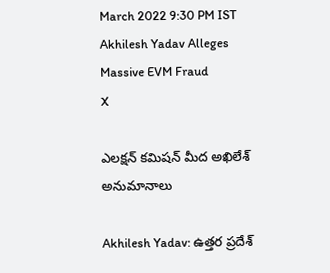March 2022 9:30 PM IST
Akhilesh Yadav Alleges Massive EVM Fraud
X

ఎలక్షన్ కమిషన్ మీద అఖిలేశ్ అనుమానాలు

Akhilesh Yadav: ఉత్తర ప్రదేశ్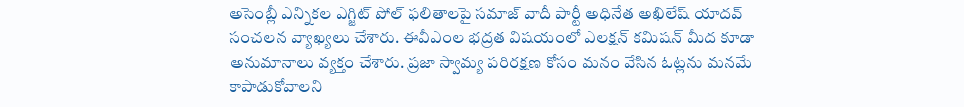అసెంబ్లీ ఎన్నికల ఎగ్జిట్ పోల్ ఫలితాలపై సమాజ్ వాదీ పార్టీ అధినేత అఖిలేష్ యాదవ్ సంచలన వ్యాఖ్యలు చేశారు. ఈవీఎంల భద్రత విషయంలో ఎలక్షన్ కమిషన్ మీద కూడా అనుమానాలు వ్యక్తం చేశారు. ప్రజా స్వామ్య పరిరక్షణ కోసం మనం వేసిన ఓట్లను మనమే కాపాడుకోవాలని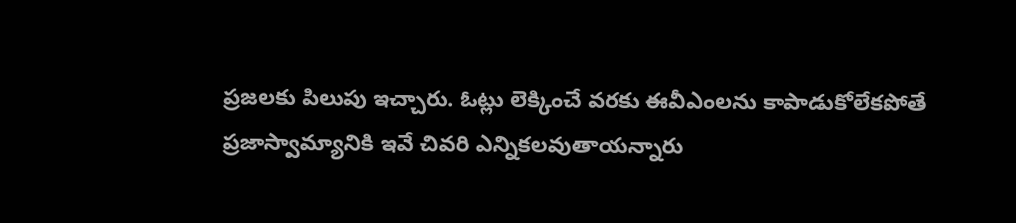ప్రజలకు పిలుపు ఇచ్చారు. ఓట్లు లెక్కించే వరకు ఈవీఎంలను కాపాడుకోలేకపోతే ప్రజాస్వామ్యానికి ఇవే చివరి ఎన్నికలవుతాయన్నారు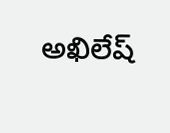అఖిలేష్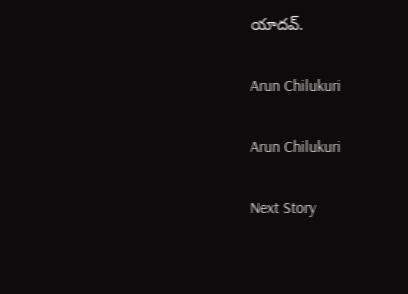యాదవ్.

Arun Chilukuri

Arun Chilukuri

Next Story